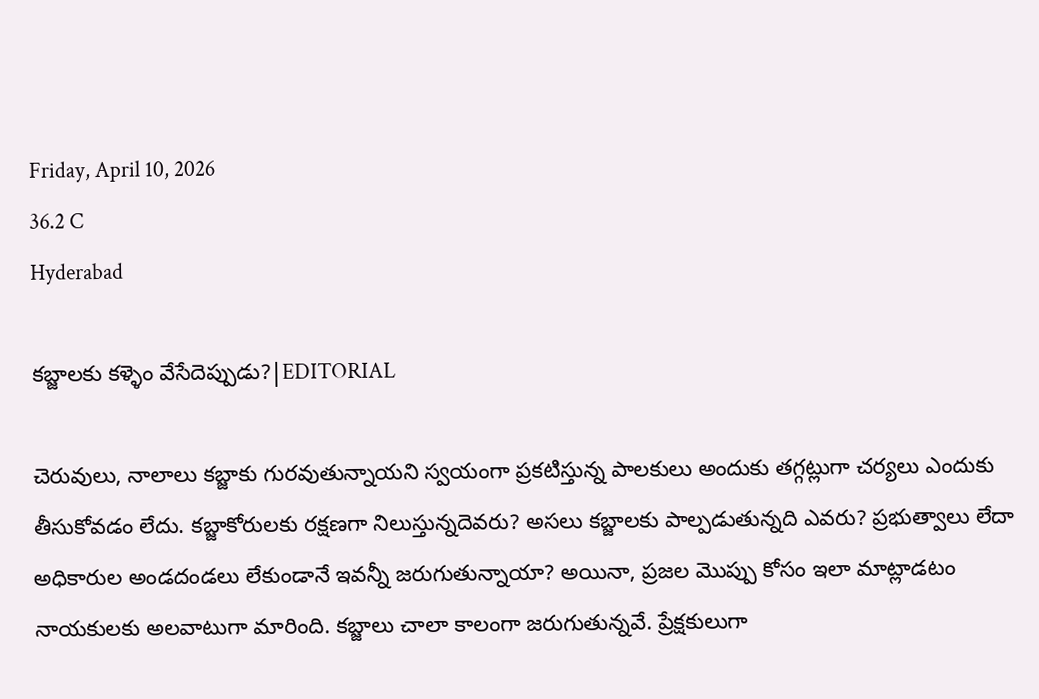Friday, April 10, 2026
36.2 C
Hyderabad

కబ్జాలకు కళ్ళెం వేసేదెప్పుడు?|EDITORIAL

చెరువులు, నాలాలు కబ్జాకు గురవుతున్నాయని స్వయంగా ప్రకటిస్తున్న పాలకులు అందుకు తగ్గట్లుగా చర్యలు ఎందుకు తీసుకోవడం లేదు. కబ్జాకోరులకు రక్షణగా నిలుస్తున్నదెవరు? అసలు కబ్జాలకు పాల్పడుతున్నది ఎవరు? ప్రభుత్వాలు లేదా అధికారుల అండదండలు లేకుండానే ఇవన్నీ జరుగుతున్నాయా? అయినా, ప్రజల మొప్పు కోసం ఇలా మాట్లాడటం నాయకులకు అలవాటుగా మారింది. కబ్జాలు చాలా కాలంగా జరుగుతున్నవే. ప్రేక్షకులుగా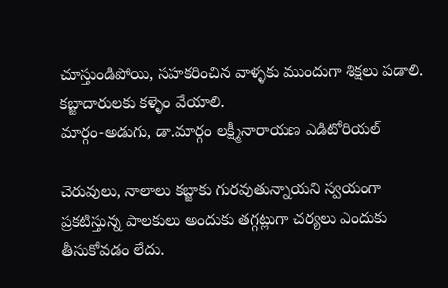చూస్తుండిపోయి, సహకరించిన వాళ్ళకు ముందుగా శిక్షలు పడాలి. కబ్జాదారులకు కళ్ళెం వేయాలి.
మార్గం-అడుగు, డా.మార్గం లక్ష్మీనారాయణ ఎడిటోరియల్

చెరువులు, నాలాలు కబ్జాకు గురవుతున్నాయని స్వయంగా ప్రకటిస్తున్న పాలకులు అందుకు తగ్గట్లుగా చర్యలు ఎందుకు తీసుకోవడం లేదు.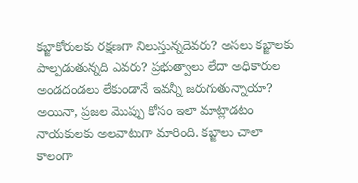కబ్జాకోరులకు రక్షణగా నిలుస్తున్నదెవరు? అసలు కబ్జాలకు పాల్పడుతున్నది ఎవరు? ప్రభుత్వాలు లేదా అధికారుల అండదండలు లేకుండానే ఇవన్నీ జరుగుతున్నాయా? అయినా, ప్రజల మొప్పు కోసం ఇలా మాట్లాడటం నాయకులకు అలవాటుగా మారింది. కబ్జాలు చాలా కాలంగా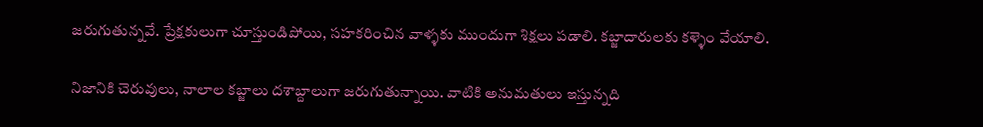జరుగుతున్నవే. ప్రేక్షకులుగా చూస్తుండిపోయి, సహకరించిన వాళ్ళకు ముందుగా శిక్షలు పడాలి. కబ్జాదారులకు కళ్ళెం వేయాలి.

నిజానికి చెరువులు, నాలాల కబ్జాలు దశాబ్దాలుగా జరుగుతున్నాయి. వాటికి అనుమతులు ఇస్తున్నది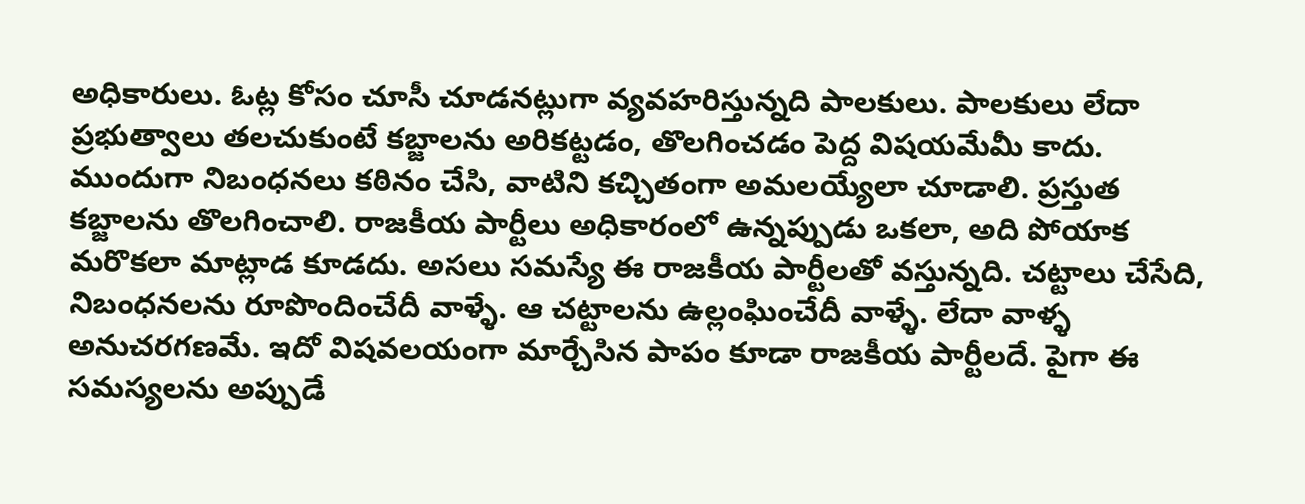అధికారులు. ఓట్ల కోసం చూసీ చూడనట్లుగా వ్యవహరిస్తున్నది పాలకులు. పాలకులు లేదా ప్రభుత్వాలు తలచుకుంటే కబ్జాలను అరికట్టడం, తొలగించడం పెద్ద విషయమేమీ కాదు. ముందుగా నిబంధనలు కఠినం చేసి, వాటిని కచ్చితంగా అమలయ్యేలా చూడాలి. ప్రస్తుత కబ్జాలను తొలగించాలి. రాజకీయ పార్టీలు అధికారంలో ఉన్నప్పుడు ఒకలా, అది పోయాక మరొకలా మాట్లాడ కూడదు. అసలు సమస్యే ఈ రాజకీయ పార్టీలతో వస్తున్నది. చట్టాలు చేసేది, నిబంధనలను రూపొందించేదీ వాళ్ళే. ఆ చట్టాలను ఉల్లంఘించేదీ వాళ్ళే. లేదా వాళ్ళ అనుచరగణమే. ఇదో విషవలయంగా మార్చేసిన పాపం కూడా రాజకీయ పార్టీలదే. పైగా ఈ సమస్యలను అప్పుడే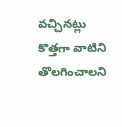వచ్చినట్లు కొత్తగా వాటిని తొలగించాలని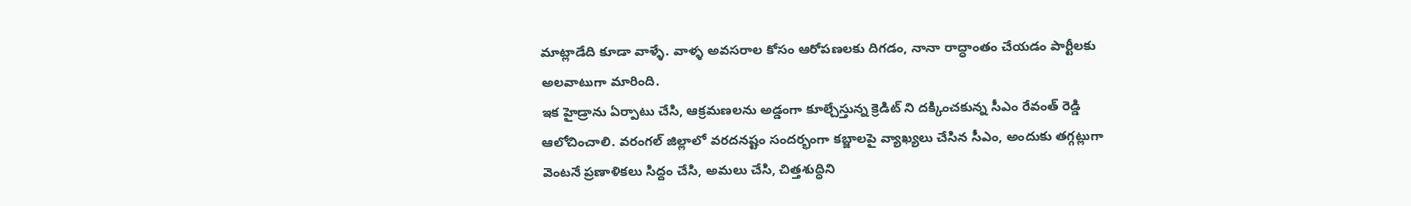మాట్లాడేది కూడా వాళ్ళే. వాళ్ళ అవసరాల కోసం ఆరోపణలకు దిగడం, నానా రాద్ధాంతం చేయడం పార్టీలకు అలవాటుగా మారింది.
ఇక హైడ్రాను ఏర్పాటు చేసి, ఆక్రమణలను అడ్డంగా కూల్చేస్తున్న క్రెడిట్ ని దక్కించకున్న సీఎం రేవంత్‌ రెడ్డి ఆలోచించాలి. వరంగల్‌ జిల్లాలో వరదనష్టం సందర్భంగా కబ్జాలపై వ్యాఖ్యలు చేసిన సీఎం, అందుకు తగ్గట్లుగా వెంటనే ప్రణాళికలు సిద్దం చేసి, అమలు చేసి, చిత్తశుద్ధిని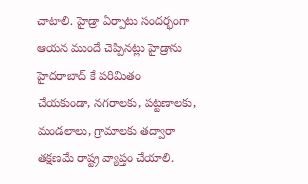చాటాలి. హైడ్రా ఏర్పాటు సందర్భంగా ఆయన ముందే చెప్పినట్లు హైడ్రాను హైదరాబాద్ కే పరిమితం చేయకుండా, నగరాలకు, పట్టణాలకు, మండలాలు, గ్రామాలకు తద్వారా తక్షణమే రాష్ట్ర వ్యాప్తం చేయాలి.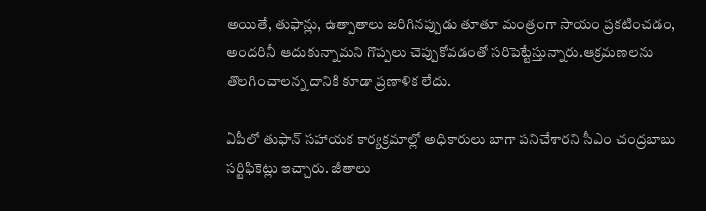అయితే, తుఫాన్లు, ఉత్పాతాలు జరిగినప్పుడు తూతూ మంత్రంగా సాయం ప్రకటించడం, అందరినీ ఆదుకున్నామని గొప్పలు చెప్పుకోవడంతో సరిపెట్టేస్తున్నారు.ఆక్రమణలను తొలగించాలన్న దానికి కూడా ప్రణాళిక లేదు.

ఏపీలో తుఫాన్‌ సహాయక కార్యక్రమాల్లో అధికారులు బాగా పనిచేశారని సీఎం చంద్రబాబు సర్టిఫికెట్లు ఇచ్చారు. జీతాలు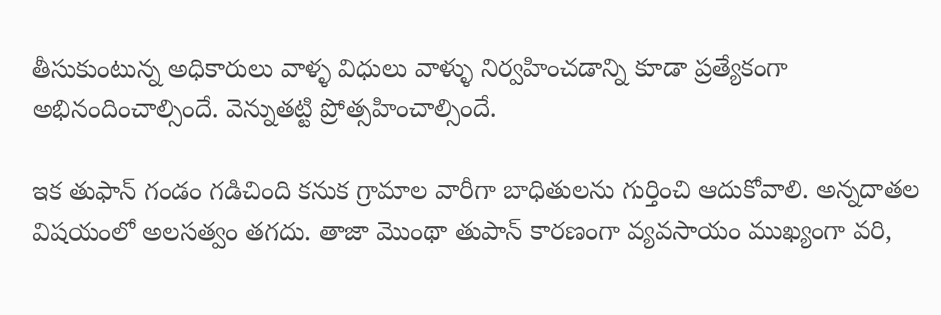తీసుకుంటున్న అధికారులు వాళ్ళ విధులు వాళ్ళు నిర్వహించడాన్ని కూడా ప్రత్యేకంగా అభినందించాల్సిందే. వెన్నుతట్టి ప్రోత్సహించాల్సిందే.

ఇక తుఫాన్‌ గండం గడిచింది కనుక గ్రామాల వారీగా బాధితులను గుర్తించి ఆదుకోవాలి. అన్నదాతల విషయంలో అలసత్వం తగదు. తాజా మొంథా తుపాన్‌ కారణంగా వ్యవసాయం ముఖ్యంగా వరి,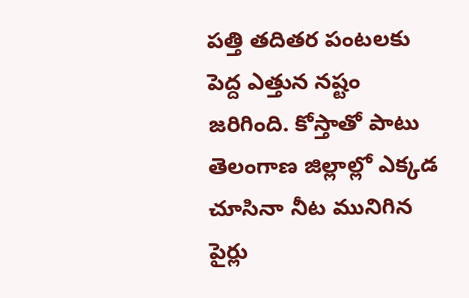పత్తి తదితర పంటలకు పెద్ద ఎత్తున నష్టం జరిగింది. కోస్తాతో పాటు తెలంగాణ జిల్లాల్లో ఎక్కడ చూసినా నీట మునిగిన పైర్లు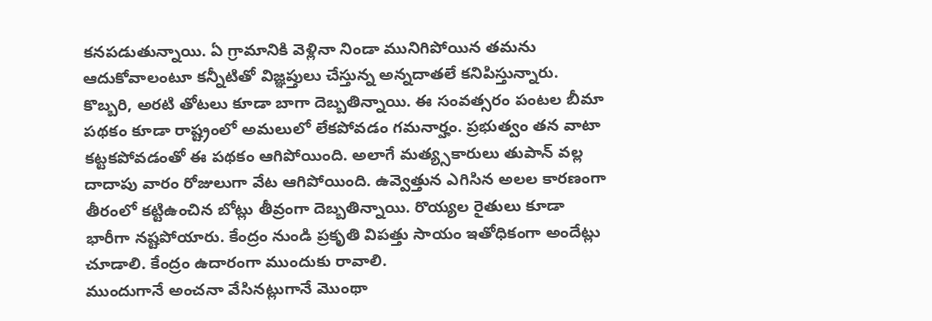కనపడుతున్నాయి. ఏ గ్రామానికి వెళ్లినా నిండా మునిగిపోయిన తమను ఆదుకోవాలంటూ కన్నీటితో విజ్ఞప్తులు చేస్తున్న అన్నదాతలే కనిపిస్తున్నారు. కొబ్బరి, అరటి తోటలు కూడా బాగా దెబ్బతిన్నాయి. ఈ సంవత్సరం పంటల బీమా పథకం కూడా రాష్ట్రంలో అమలులో లేకపోవడం గమనార్హం. ప్రభుత్వం తన వాటా కట్టకపోవడంతో ఈ పథకం ఆగిపోయింది. అలాగే మత్య్సకారులు తుపాన్‌ వల్ల దాదాపు వారం రోజులుగా వేట ఆగిపోయింది. ఉవ్వెత్తున ఎగిసిన అలల కారణంగా తీరంలో కట్టిఉంచిన బోట్లు తీవ్రంగా దెబ్బతిన్నాయి. రొయ్యల రైతులు కూడా భారీగా నష్టపోయారు. కేంద్రం నుండి ప్రకృతి విపత్తు సాయం ఇతోధికంగా అందేట్లు చూడాలి. కేంద్రం ఉదారంగా ముందుకు రావాలి.
ముందుగానే అంచనా వేసినట్లుగానే మొంథా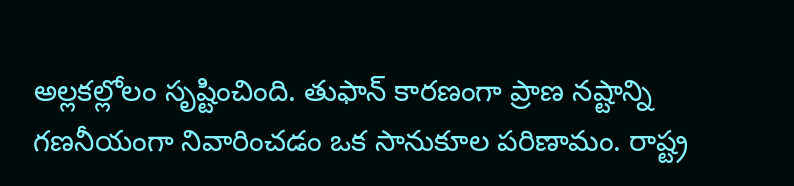అల్లకల్లోలం సృష్టించింది. తుఫాన్‌ కారణంగా ప్రాణ నష్టాన్ని గణనీయంగా నివారించడం ఒక సానుకూల పరిణామం. రాష్ట్ర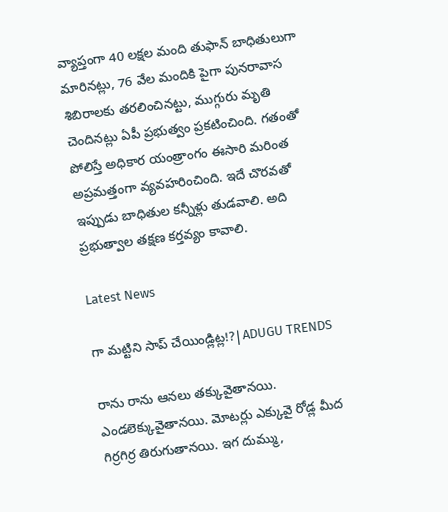వ్యాప్తంగా 40 లక్షల మంది తుఫాన్‌ బాధితులుగా మారినట్లు, 76 వేల మందికి పైగా పునరావాస శిబిరాలకు తరలించినట్టు, ముగ్గురు మృతి చెందినట్లు ఏపీ ప్రభుత్వం ప్రకటించింది. గతంతో పోలిస్తే అధికార యంత్రాంగం ఈసారి మరింత అప్రమత్తంగా వ్యవహరించింది. ఇదే చొరవతో ఇప్పుడు బాధితుల కన్నీళ్లు తుడవాలి. అది ప్రభుత్వాల తక్షణ కర్తవ్యం కావాలి.

Latest News

గా మట్టిని సాప్ చేయిండ్లిట్ల!?|ADUGU TRENDS

రాను రాను ఆనలు తక్కువైతానయి. ఎండలెక్కువైతానయి. మోటర్లు ఎక్కువై రోడ్ల మీద గిర్రగిర్ర తిరుగుతానయి. ఇగ దుమ్ము,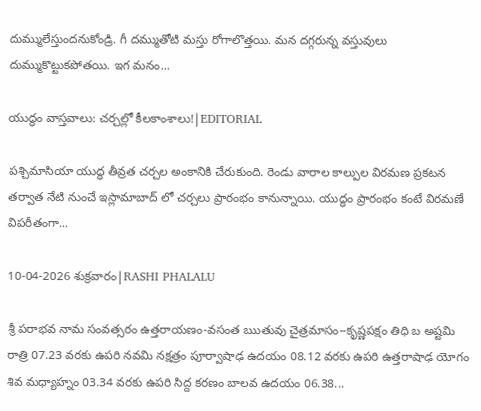దుమ్ములేస్తుందనుకోండ్రి. గీ దమ్ముతోటి మస్తు రోగాలొత్తయి. మన దగ్గరున్న వస్తువులు దుమ్ముకొట్టుకపోతయి. ఇగ మనం...

యుద్ధం వాస్తవాలు: చర్చల్లో కీలకాంశాలు!|EDITORIAL

పశ్చిమాసియా యుద్ధ తీవ్రత చర్చల అంకానికి చేరుకుంది. రెండు వారాల కాల్పుల విరమణ ప్రకటన తర్వాత నేటి నుంచే ఇస్లామాబాద్ లో చర్చలు ప్రారంభం కానున్నాయి. యుద్ధం ప్రారంభం కంటే విరమణే విపరీతంగా...

10-04-2026 శుక్రవారం|RASHI PHALALU

శ్రీ పరాభవ నామ సంవత్సరం ఉత్తరాయణం-వసంత ఋతువు చైత్రమాసం--కృష్ణపక్షం తిధి బ అష్టమి రాత్రి 07.23 వరకు ఉపరి నవమి నక్షత్రం పూర్వాషాఢ ఉదయం 08.12 వరకు ఉపరి ఉత్తరాషాఢ యోగం శివ మధ్యాహ్నం 03.34 వరకు ఉపరి సిద్ద కరణం బాలవ ఉదయం 06.38...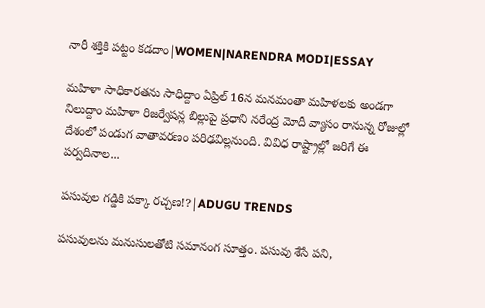నారీ శక్తికి పట్టం కడదాం|WOMEN|NARENDRA MODI|ESSAY

మహిళా సాధికారతను సాధిద్దాం ఏప్రిల్ 16న మనమంతా మహిళలకు అండగా నిలుద్దాం మహిళా రిజర్వేషన్ల బిల్లుపై ప్రధాని నరేంద్ర మోదీ వ్యాసం రానున్న రోజుల్లో దేశంలో పండుగ వాతావరణం పరిఢవిల్లనుంది. వివిధ రాష్ట్రాల్లో జరిగే ఈ పర్వదినాల...

పసువుల గడ్డికి పక్కా రచ్చణ!?|ADUGU TRENDS

పసువులను మనుసులతోటి సమానంగ సూత్తం. పసువు శేసే పని,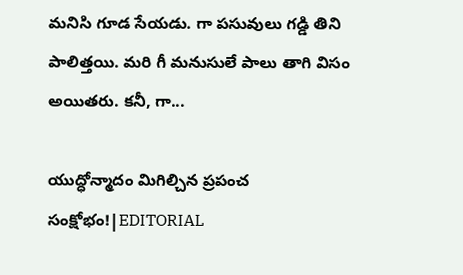మనిసి గూడ సేయడు. గా పసువులు గడ్డి తిని పాలిత్తయి. మరి గీ మనుసులే పాలు తాగి విసం అయితరు. కనీ, గా...

యుద్ధోన్మాదం మిగిల్చిన ప్రపంచ సంక్షోభం!|EDITORIAL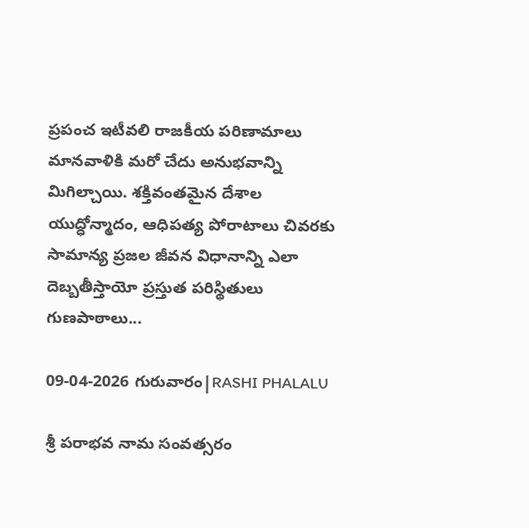ప్రపంచ ఇటీవలి రాజకీయ పరిణామాలు మానవాళికి మరో చేదు అనుభవాన్ని మిగిల్చాయి. శక్తివంతమైన దేశాల యుద్ధోన్మాదం, ఆధిపత్య పోరాటాలు చివరకు సామాన్య ప్రజల జీవన విధానాన్ని ఎలా దెబ్బతీస్తాయో ప్రస్తుత పరిస్థితులు గుణపాఠాలు...

09-04-2026 గురువారం|RASHI PHALALU

శ్రీ పరాభవ నామ సంవత్సరం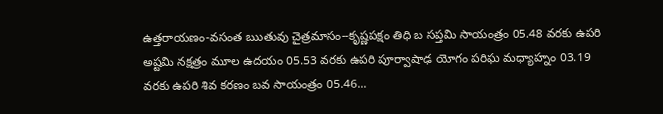ఉత్తరాయణం-వసంత ఋతువు చైత్రమాసం--కృష్ణపక్షం తిధి బ సప్తమి సాయంత్రం 05.48 వరకు ఉపరి అష్టమి నక్షత్రం మూల ఉదయం 05.53 వరకు ఉపరి పూర్వాషాఢ యోగం పరిఘ మధ్యాహ్నం 03.19 వరకు ఉపరి శివ కరణం బవ సాయంత్రం 05.46...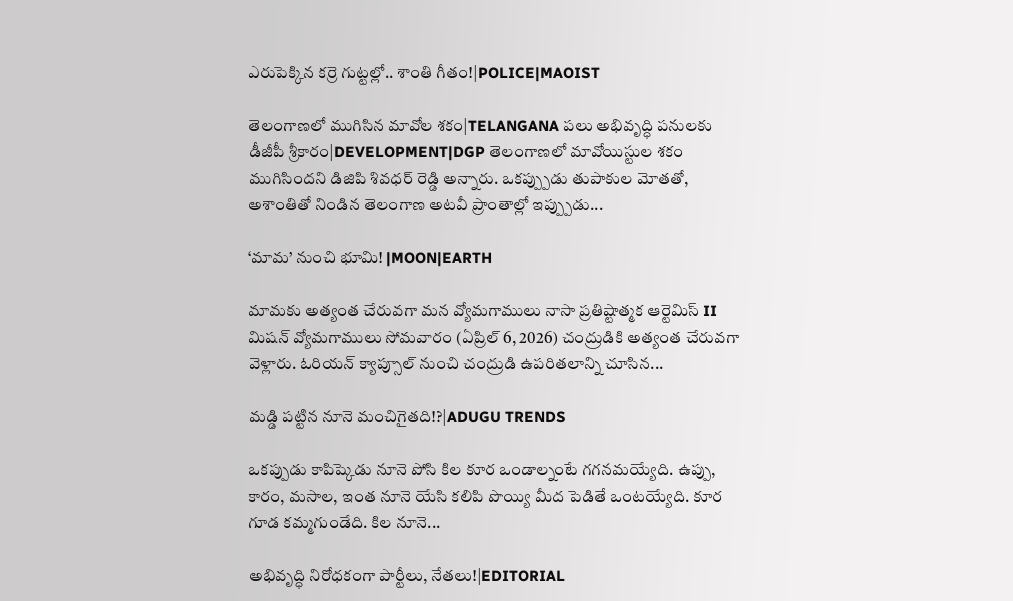ఎరుపెక్కిన కర్రె గుట్టల్లో.. శాంతి గీతం!|POLICE|MAOIST

తెలంగాణలో ముగిసిన మావోల శకం|TELANGANA పలు అభివృద్ధి పనులకు డీజీపీ శ్రీకారం|DEVELOPMENT|DGP తెలంగాణలో మావోయిస్టుల శకం ముగిసిందని డిజిపి శివధర్ రెడ్డి అన్నారు. ఒకప్ప్పుడు తుపాకుల మోతతో, అశాంతితో నిండిన తెలంగాణ అటవీ ప్రాంతాల్లో ఇప్ప్పుడు...

‘మామ’ నుంచి భూమి! |MOON|EARTH

మామకు అత్యంత చేరువగా మన వ్యోమగాములు నాసా ప్రతిష్టాత్మక ఆర్టెమిస్ II మిషన్ వ్యోమగాములు సోమవారం (ఏప్రిల్ 6, 2026) చంద్రుడికి అత్యంత చేరువగా వెళ్లారు. ఓరియన్ క్యాప్సూల్ నుంచి చంద్రుడి ఉపరితలాన్ని చూసిన...

మడ్డి పట్టిన నూనె మంచిగైతది!?|ADUGU TRENDS

ఒకప్పుడు కాపిష్కెడు నూనె పోసి కిల కూర ఒండాల్నంటే గగనమయ్యేది. ఉప్పు, కారం, మసాల, ఇంత నూనె యేసి కలిపి పొయ్యి మీద పెడితే ఒంటయ్యేది. కూర గూడ కమ్మగుండేది. కిల నూనె...

అభివృద్ధి నిరోధకంగా పార్టీలు, నేతలు!|EDITORIAL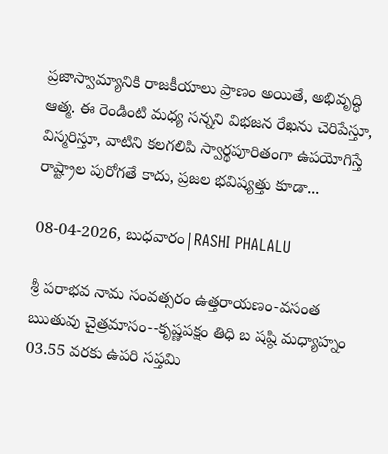ప్రజాస్వామ్యానికి రాజకీయాలు ప్రాణం అయితే, అభివృద్ధి ఆత్మ. ఈ రెండింటి మధ్య సన్నని విభజన రేఖను చెరిపేస్తూ, విస్మరిస్తూ, వాటిని కలగలిపి స్వార్థపూరితంగా ఉపయోగిస్తే రాష్ట్రాల పురోగతే కాదు, ప్రజల భవిష్యత్తు కూడా...

08-04-2026, బుధవారం|RASHI PHALALU

శ్రీ పరాభవ నామ సంవత్సరం ఉత్తరాయణం-వసంత ఋతువు చైత్రమాసం--కృష్ణపక్షం తిధి బ షష్ఠి మధ్యాహ్నం 03.55 వరకు ఉపరి సప్తమి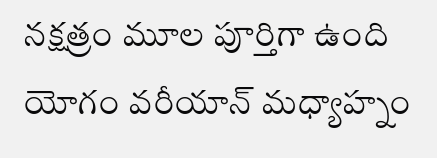నక్షత్రం మూల పూర్తిగా ఉంది యోగం వరీయాన్ మధ్యాహ్నం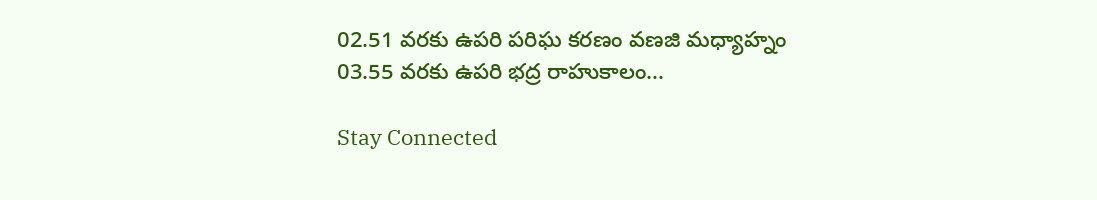02.51 వరకు ఉపరి పరిఘ కరణం వణజి మధ్యాహ్నం 03.55 వరకు ఉపరి భద్ర రాహుకాలం...

Stay Connected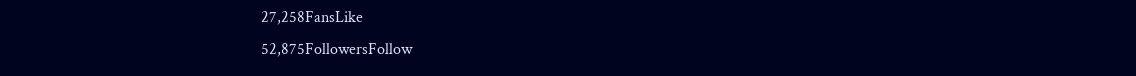27,258FansLike
52,875FollowersFollow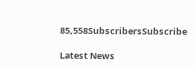85,558SubscribersSubscribe

Latest News